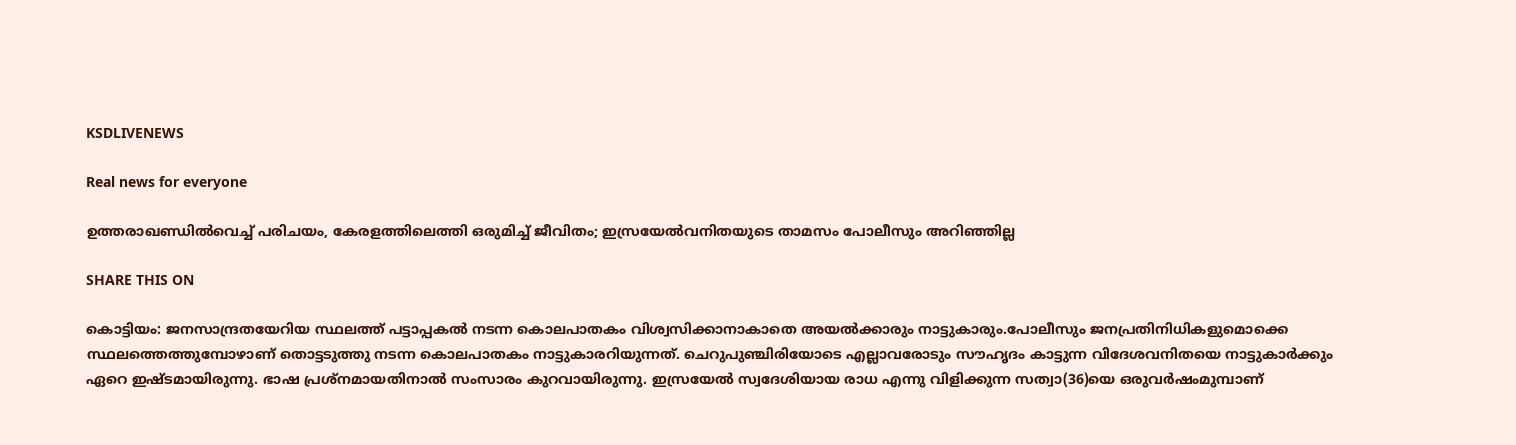KSDLIVENEWS

Real news for everyone

ഉത്തരാഖണ്ഡിൽവെച്ച് പരിചയം, കേരളത്തിലെത്തി ഒരുമിച്ച് ജീവിതം; ഇസ്രയേൽവനിതയുടെ താമസം പോലീസും അറിഞ്ഞില്ല

SHARE THIS ON

കൊട്ടിയം: ജനസാന്ദ്രതയേറിയ സ്ഥലത്ത് പട്ടാപ്പകല്‍ നടന്ന കൊലപാതകം വിശ്വസിക്കാനാകാതെ അയല്‍ക്കാരും നാട്ടുകാരും.പോലീസും ജനപ്രതിനിധികളുമൊക്കെ സ്ഥലത്തെത്തുമ്പോഴാണ് തൊട്ടടുത്തു നടന്ന കൊലപാതകം നാട്ടുകാരറിയുന്നത്. ചെറുപുഞ്ചിരിയോടെ എല്ലാവരോടും സൗഹൃദം കാട്ടുന്ന വിദേശവനിതയെ നാട്ടുകാര്‍ക്കും ഏറെ ഇഷ്ടമായിരുന്നു. ഭാഷ പ്രശ്‌നമായതിനാല്‍ സംസാരം കുറവായിരുന്നു. ഇസ്രയേല്‍ സ്വദേശിയായ രാധ എന്നു വിളിക്കുന്ന സത്വാ(36)യെ ഒരുവര്‍ഷംമുമ്പാണ്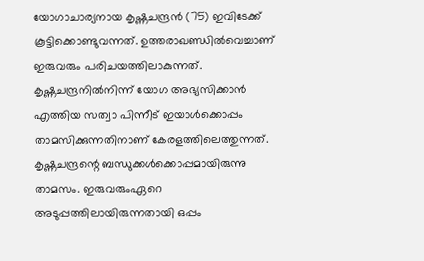യോഗാചാര്യനായ കൃഷ്ണചന്ദ്രന്‍ (75) ഇവിടേക്ക് കൂട്ടിക്കൊണ്ടുവന്നത്. ഉത്തരാഖണ്ഡില്‍വെച്ചാണ് ഇരുവരും പരിചയത്തിലാകുന്നത്. കൃഷ്ണചന്ദ്രനില്‍നിന്ന് യോഗ അഭ്യസിക്കാന്‍ എത്തിയ സത്വാ പിന്നീട് ഇയാള്‍ക്കൊപ്പം താമസിക്കുന്നതിനാണ് കേരളത്തിലെത്തുന്നത്. കൃഷ്ണചന്ദ്രന്റെ ബന്ധുക്കള്‍ക്കൊപ്പമായിരുന്നു താമസം. ഇരുവരുംഏറെ അടുപ്പത്തിലായിരുന്നതായി ഒപ്പം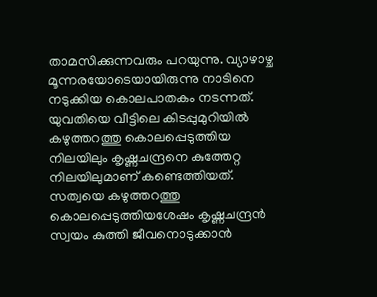താമസിക്കുന്നവരും പറയുന്നു. വ്യാഴാഴ്ച മൂന്നരയോടെയായിരുന്നു നാടിനെ നടുക്കിയ കൊലപാതകം നടന്നത്. യുവതിയെ വീട്ടിലെ കിടപ്പുമുറിയില്‍ കഴുത്തറത്തു കൊലപ്പെടുത്തിയ നിലയിലും കൃഷ്ണചന്ദ്രനെ കുത്തേറ്റ നിലയിലുമാണ് കണ്ടെത്തിയത്. സത്വയെ കഴുത്തറത്തു കൊലപ്പെടുത്തിയശേഷം കൃഷ്ണചന്ദ്രന്‍ സ്വയം കുത്തി ജീവനൊടുക്കാന്‍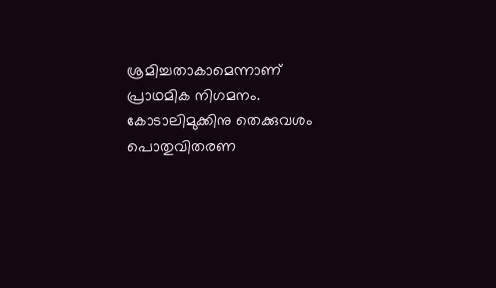ശ്രമിച്ചതാകാമെന്നാണ് പ്രാഥമിക നിഗമനം. കോടാലിമുക്കിനു തെക്കുവശം പൊതുവിതരണ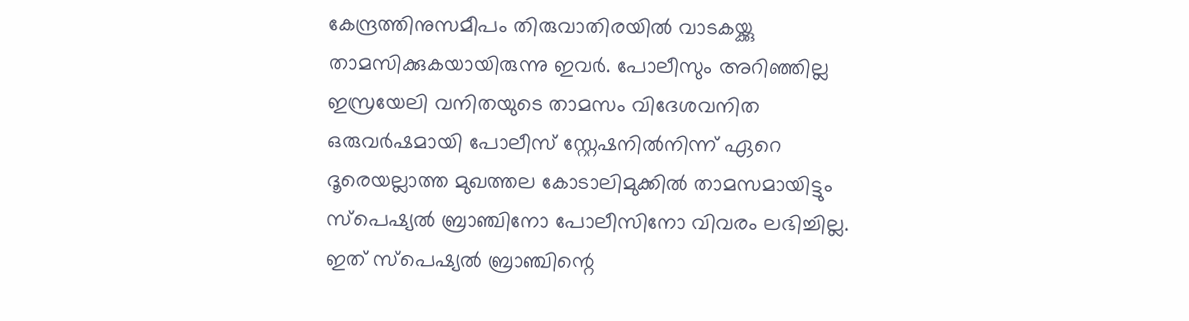കേന്ദ്രത്തിനുസമീപം തിരുവാതിരയില്‍ വാടകയ്ക്കു താമസിക്കുകയായിരുന്നു ഇവര്‍. പോലീസും അറിഞ്ഞില്ല ഇസ്രയേലി വനിതയുടെ താമസം വിദേശവനിത ഒരുവര്‍ഷമായി പോലീസ് സ്റ്റേഷനില്‍നിന്ന് ഏറെ ദൂരെയല്ലാത്ത മുഖത്തല കോടാലിമുക്കില്‍ താമസമായിട്ടും സ്‌പെഷ്യല്‍ ബ്രാഞ്ചിനോ പോലീസിനോ വിവരം ലഭിച്ചില്ല. ഇത് സ്‌പെഷ്യല്‍ ബ്രാഞ്ചിന്റെ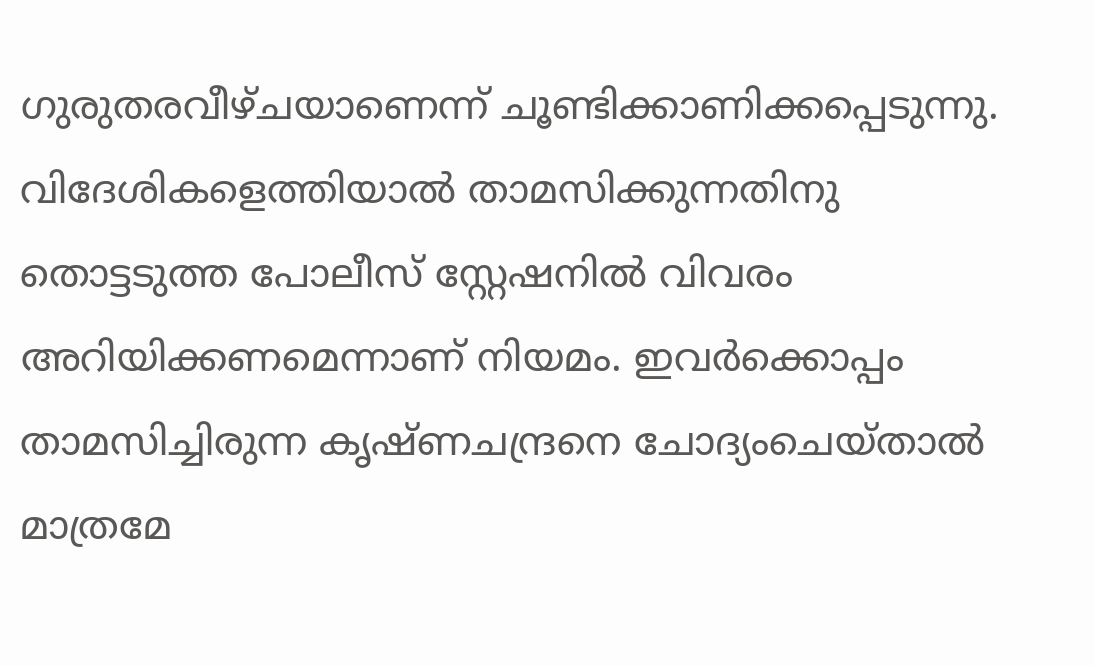ഗുരുതരവീഴ്ചയാണെന്ന് ചൂണ്ടിക്കാണിക്കപ്പെടുന്നു. വിദേശികളെത്തിയാല്‍ താമസിക്കുന്നതിനു തൊട്ടടുത്ത പോലീസ് സ്റ്റേഷനില്‍ വിവരം അറിയിക്കണമെന്നാണ് നിയമം. ഇവര്‍ക്കൊപ്പം താമസിച്ചിരുന്ന കൃഷ്ണചന്ദ്രനെ ചോദ്യംചെയ്താല്‍ മാത്രമേ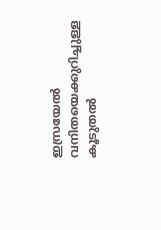ഇസ്രയേല്‍ വനിതയെക്കുറിച്ചുള്ള കൂടുതല്‍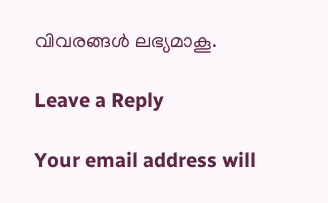വിവരങ്ങള്‍ ലഭ്യമാകൂ.

Leave a Reply

Your email address will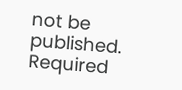not be published. Required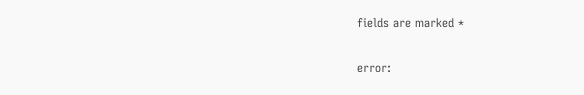fields are marked *

error: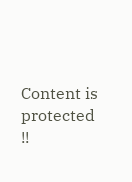Content is protected !!